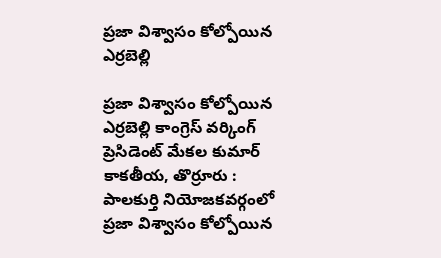ప్రజా విశ్వాసం కోల్పోయిన ఎర్రబెల్లి

ప్రజా విశ్వాసం కోల్పోయిన ఎర్రబెల్లి కాంగ్రెస్ వర్కింగ్ ప్రెసిడెంట్ మేకల కుమార్‌ కాకతీయ, తొర్రూరు : పాలకుర్తి నియోజకవర్గంలో ప్రజా విశ్వాసం కోల్పోయిన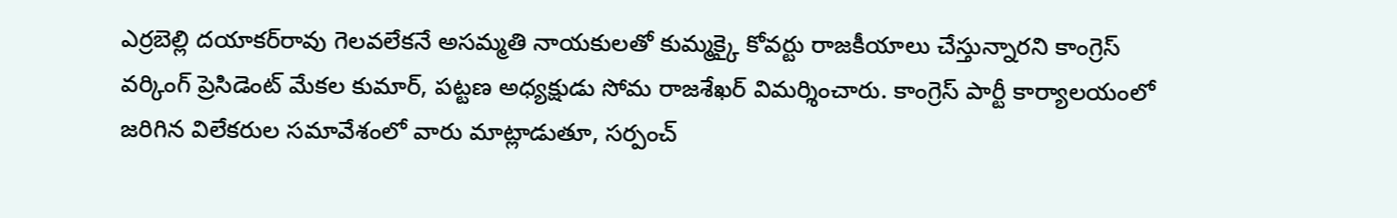ఎర్రబెల్లి దయాకర్‌రావు గెలవలేకనే అసమ్మతి నాయకులతో కుమ్మక్కై కోవర్టు రాజకీయాలు చేస్తున్నారని కాంగ్రెస్ వర్కింగ్ ప్రెసిడెంట్ మేకల కుమార్‌, పట్టణ అధ్యక్షుడు సోమ రాజశేఖర్ విమర్శించారు. కాంగ్రెస్ పార్టీ కార్యాలయంలో జరిగిన విలేకరుల సమావేశంలో వారు మాట్లాడుతూ, సర్పంచ్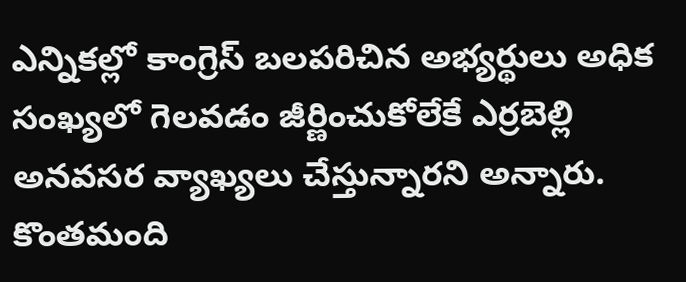ఎన్నికల్లో కాంగ్రెస్ బలపరిచిన అభ్యర్థులు అధిక సంఖ్యలో గెలవడం జీర్ణించుకోలేకే ఎర్రబెల్లి అనవసర వ్యాఖ్యలు చేస్తున్నారని అన్నారు. కొంతమంది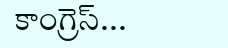కాంగ్రెస్...